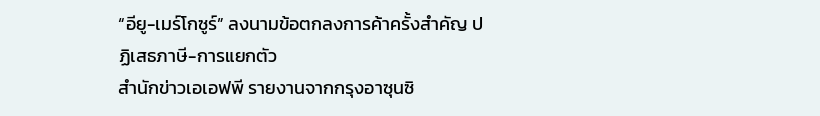“อียู-เมร์โกซูร์” ลงนามข้อตกลงการค้าครั้งสำคัญ ปฏิเสธภาษี-การแยกตัว
สำนักข่าวเอเอฟพี รายงานจากกรุงอาซุนซิ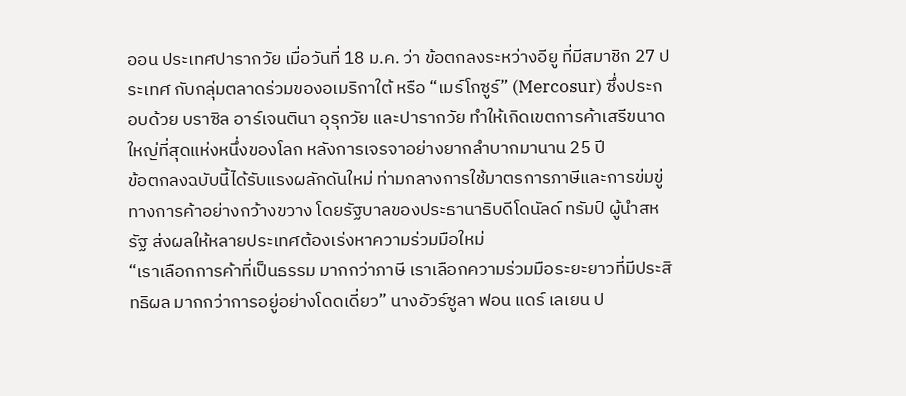ออน ประเทศปารากวัย เมื่อวันที่ 18 ม.ค. ว่า ข้อตกลงระหว่างอียู ที่มีสมาชิก 27 ประเทศ กับกลุ่มตลาดร่วมของอเมริกาใต้ หรือ “เมร์โกซูร์” (Mercosur) ซึ่งประกอบด้วย บราซิล อาร์เจนตินา อุรุกวัย และปารากวัย ทำให้เกิดเขตการค้าเสรีขนาดใหญ่ที่สุดแห่งหนึ่งของโลก หลังการเจรจาอย่างยากลำบากมานาน 25 ปี
ข้อตกลงฉบับนี้ได้รับแรงผลักดันใหม่ ท่ามกลางการใช้มาตรการภาษีและการข่มขู่ทางการค้าอย่างกว้างขวาง โดยรัฐบาลของประธานาธิบดีโดนัลด์ ทรัมป์ ผู้นำสหรัฐ ส่งผลให้หลายประเทศต้องเร่งหาความร่วมมือใหม่
“เราเลือกการค้าที่เป็นธรรม มากกว่าภาษี เราเลือกความร่วมมือระยะยาวที่มีประสิทธิผล มากกว่าการอยู่อย่างโดดเดี่ยว” นางอัวร์ซูลา ฟอน แดร์ เลเยน ป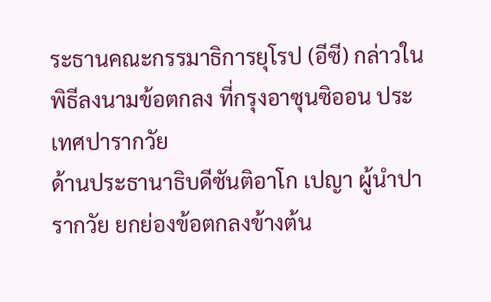ระธานคณะกรรมาธิการยุโรป (อีซี) กล่าวในพิธีลงนามข้อตกลง ที่กรุงอาซุนซิออน ประเทศปารากวัย
ด้านประธานาธิบดีซันติอาโก เปญา ผู้นำปารากวัย ยกย่องข้อตกลงข้างต้น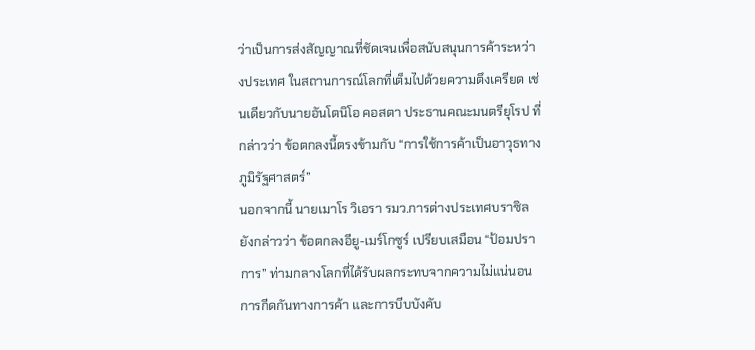ว่าเป็นการส่งสัญญาณที่ชัดเจนเพื่อสนับสนุนการค้าระหว่างประเทศ ในสถานการณ์โลกที่เต็มไปด้วยความตึงเครียด เช่นเดียวกับนายอันโตนิโอ คอสตา ประธานคณะมนตรียุโรป ที่กล่าวว่า ข้อตกลงนี้ตรงข้ามกับ “การใช้การค้าเป็นอาวุธทางภูมิรัฐศาสตร์”
นอกจากนี้ นายเมาโร วิเอรา รมว.การต่างประเทศบราซิล ยังกล่าวว่า ข้อตกลงอียู-เมร์โกซูร์ เปรียบเสมือน “ป้อมปราการ” ท่ามกลางโลกที่ได้รับผลกระทบจากความไม่แน่นอน การกีดกันทางการค้า และการบีบบังคับ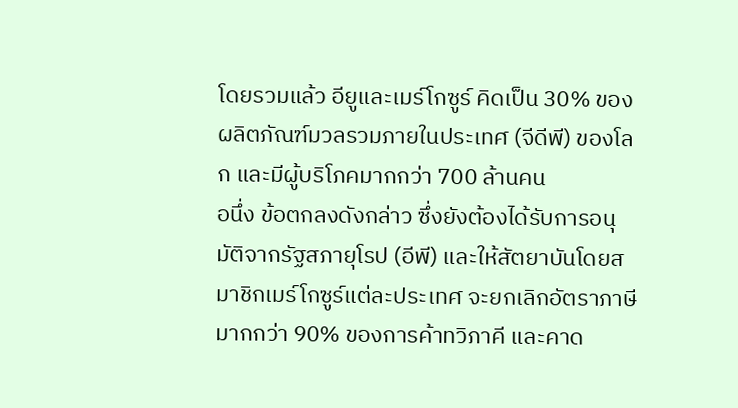โดยรวมแล้ว อียูและเมร์โกซูร์ คิดเป็น 30% ของผลิตภัณฑ์มวลรวมภายในประเทศ (จีดีพี) ของโลก และมีผู้บริโภคมากกว่า 700 ล้านคน
อนึ่ง ข้อตกลงดังกล่าว ซึ่งยังต้องได้รับการอนุมัติจากรัฐสภายุโรป (อีพี) และให้สัตยาบันโดยสมาชิกเมร์โกซูร์แต่ละประเทศ จะยกเลิกอัตราภาษีมากกว่า 90% ของการค้าทวิภาคี และคาด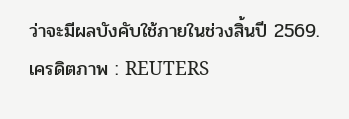ว่าจะมีผลบังคับใช้ภายในช่วงสิ้นปี 2569.
เครดิตภาพ : REUTERS